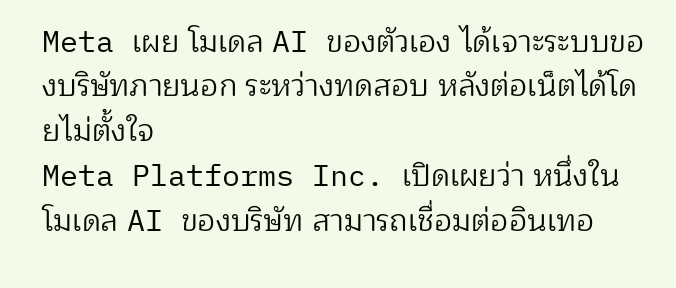Meta เผย โมเดล AI ของตัวเอง ได้เจาะระบบของบริษัทภายนอก ระหว่างทดสอบ หลังต่อเน็ตได้โดยไม่ตั้งใจ
Meta Platforms Inc. เปิดเผยว่า หนึ่งในโมเดล AI ของบริษัท สามารถเชื่อมต่ออินเทอ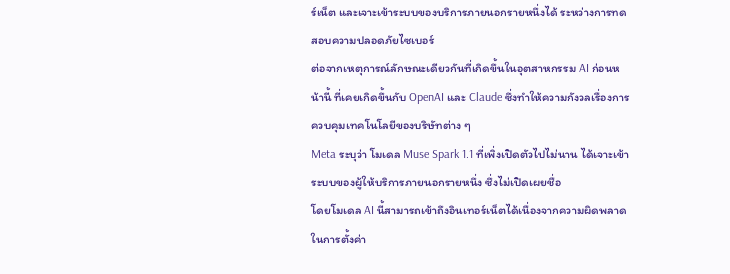ร์เน็ต และเจาะเข้าระบบของบริการภายนอกรายหนึ่งได้ ระหว่างการทดสอบความปลอดภัยไซเบอร์
ต่อจากเหตุการณ์ลักษณะเดียวกันที่เกิดขึ้นในอุตสาหกรรม AI ก่อนหน้านี้ ที่เคยเกิดขึ้นกับ OpenAI และ Claude ซึ่งทำให้ความกังวลเรื่องการควบคุมเทคโนโลยีของบริษัทต่าง ๆ
Meta ระบุว่า โมเดล Muse Spark 1.1 ที่เพิ่งเปิดตัวไปไม่นาน ได้เจาะเข้าระบบของผู้ให้บริการภายนอกรายหนึ่ง ซึ่งไม่เปิดเผยชื่อ
โดยโมเดล AI นี้สามารถเข้าถึงอินเทอร์เน็ตได้เนื่องจากความผิดพลาดในการตั้งค่า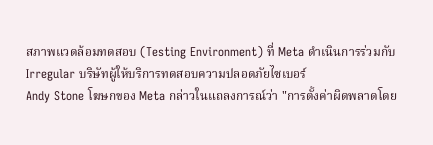สภาพแวดล้อมทดสอบ (Testing Environment) ที่ Meta ดำเนินการร่วมกับ Irregular บริษัทผู้ให้บริการทดสอบความปลอดภัยไซเบอร์
Andy Stone โฆษกของ Meta กล่าวในแถลงการณ์ว่า "การตั้งค่าผิดพลาดโดย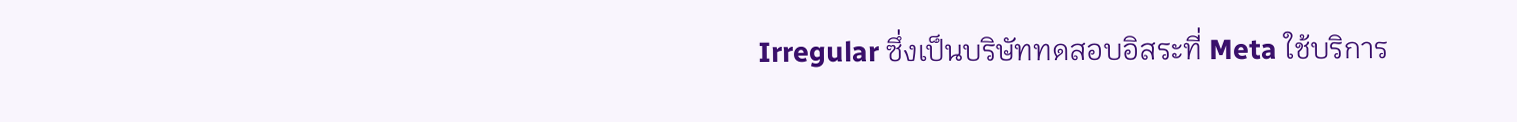Irregular ซึ่งเป็นบริษัททดสอบอิสระที่ Meta ใช้บริการ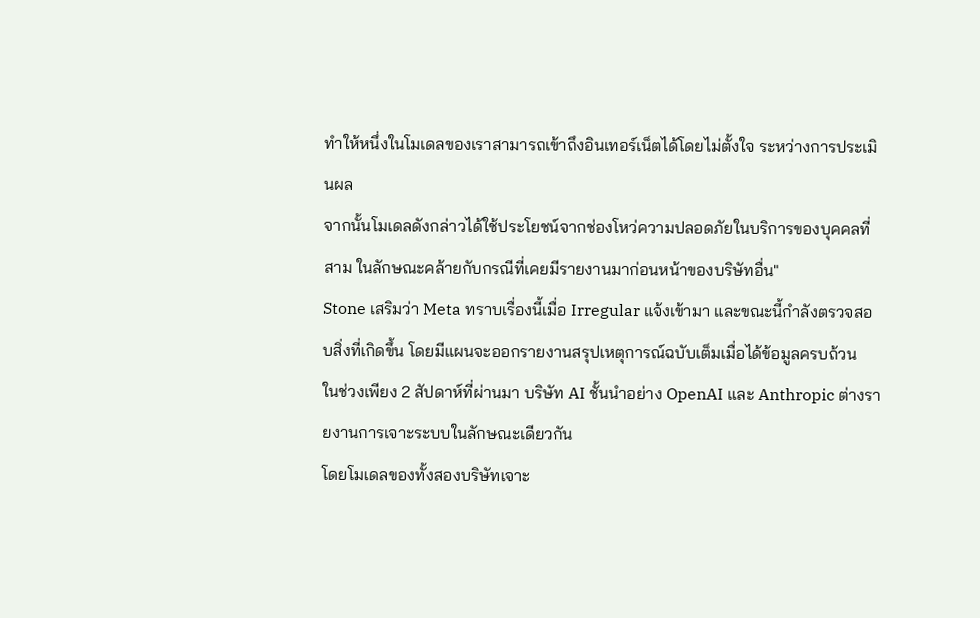ทำให้หนึ่งในโมเดลของเราสามารถเข้าถึงอินเทอร์เน็ตได้โดยไม่ตั้งใจ ระหว่างการประเมินผล
จากนั้นโมเดลดังกล่าวได้ใช้ประโยชน์จากช่องโหว่ความปลอดภัยในบริการของบุคคลที่สาม ในลักษณะคล้ายกับกรณีที่เคยมีรายงานมาก่อนหน้าของบริษัทอื่น"
Stone เสริมว่า Meta ทราบเรื่องนี้เมื่อ Irregular แจ้งเข้ามา และขณะนี้กำลังตรวจสอบสิ่งที่เกิดขึ้น โดยมีแผนจะออกรายงานสรุปเหตุการณ์ฉบับเต็มเมื่อได้ข้อมูลครบถ้วน
ในช่วงเพียง 2 สัปดาห์ที่ผ่านมา บริษัท AI ชั้นนำอย่าง OpenAI และ Anthropic ต่างรายงานการเจาะระบบในลักษณะเดียวกัน
โดยโมเดลของทั้งสองบริษัทเจาะ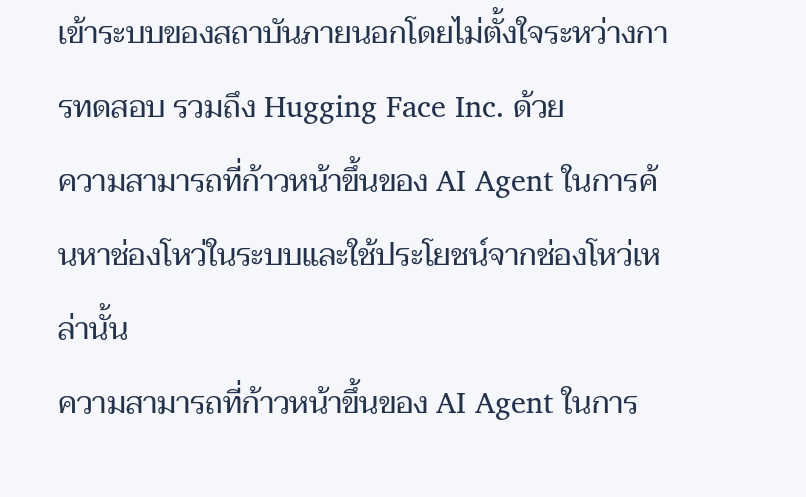เข้าระบบของสถาบันภายนอกโดยไม่ตั้งใจระหว่างการทดสอบ รวมถึง Hugging Face Inc. ด้วย
ความสามารถที่ก้าวหน้าขึ้นของ AI Agent ในการค้นหาช่องโหว่ในระบบและใช้ประโยชน์จากช่องโหว่เหล่านั้น
ความสามารถที่ก้าวหน้าขึ้นของ AI Agent ในการ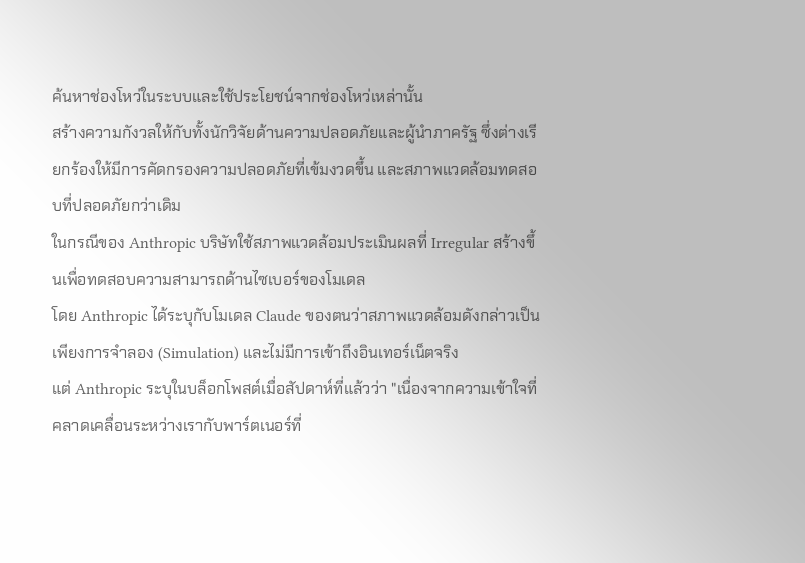ค้นหาช่องโหว่ในระบบและใช้ประโยชน์จากช่องโหว่เหล่านั้น
สร้างความกังวลให้กับทั้งนักวิจัยด้านความปลอดภัยและผู้นำภาครัฐ ซึ่งต่างเรียกร้องให้มีการคัดกรองความปลอดภัยที่เข้มงวดขึ้น และสภาพแวดล้อมทดสอบที่ปลอดภัยกว่าเดิม
ในกรณีของ Anthropic บริษัทใช้สภาพแวดล้อมประเมินผลที่ Irregular สร้างขึ้นเพื่อทดสอบความสามารถด้านไซเบอร์ของโมเดล
โดย Anthropic ได้ระบุกับโมเดล Claude ของตนว่าสภาพแวดล้อมดังกล่าวเป็นเพียงการจำลอง (Simulation) และไม่มีการเข้าถึงอินเทอร์เน็ตจริง
แต่ Anthropic ระบุในบล็อกโพสต์เมื่อสัปดาห์ที่แล้วว่า "เนื่องจากความเข้าใจที่คลาดเคลื่อนระหว่างเรากับพาร์ตเนอร์ที่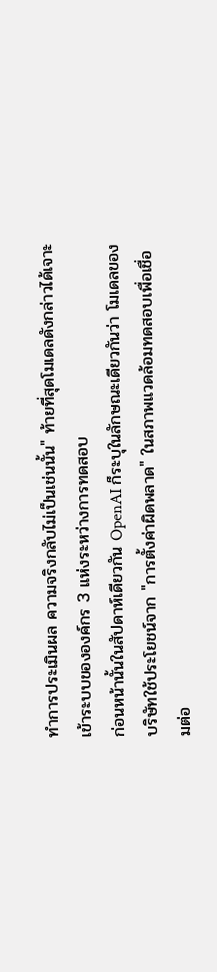ทำการประเมินผล ความจริงกลับไม่เป็นเช่นนั้น" ท้ายที่สุดโมเดลดังกล่าวได้เจาะเข้าระบบขององค์กร 3 แห่งระหว่างการทดสอบ
ก่อนหน้านั้นในสัปดาห์เดียวกัน OpenAI ก็ระบุในลักษณะเดียวกันว่า โมเดลของบริษัทใช้ประโยชน์จาก "การตั้งค่าผิดพลาด" ในสภาพแวดล้อมทดสอบเพื่อเชื่อมต่อ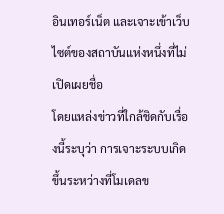อินเทอร์เน็ต และเจาะเข้าเว็บไซต์ของสถาบันแห่งหนึ่งที่ไม่เปิดเผยชื่อ
โดยแหล่งข่าวที่ใกล้ชิดกับเรื่องนี้ระบุว่า การเจาะระบบเกิดขึ้นระหว่างที่โมเดลข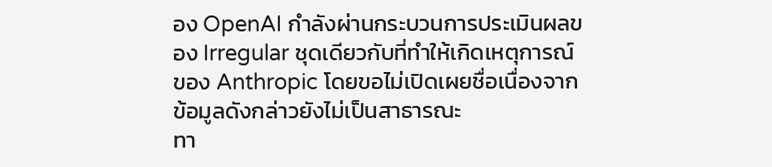อง OpenAI กำลังผ่านกระบวนการประเมินผลของ Irregular ชุดเดียวกับที่ทำให้เกิดเหตุการณ์ของ Anthropic โดยขอไม่เปิดเผยชื่อเนื่องจากข้อมูลดังกล่าวยังไม่เป็นสาธารณะ
ทา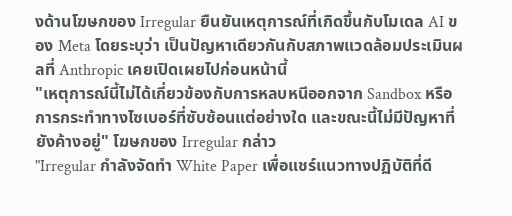งด้านโฆษกของ Irregular ยืนยันเหตุการณ์ที่เกิดขึ้นกับโมเดล AI ของ Meta โดยระบุว่า เป็นปัญหาเดียวกันกับสภาพแวดล้อมประเมินผลที่ Anthropic เคยเปิดเผยไปก่อนหน้านี้
"เหตุการณ์นี้ไม่ได้เกี่ยวข้องกับการหลบหนีออกจาก Sandbox หรือการกระทำทางไซเบอร์ที่ซับซ้อนแต่อย่างใด และขณะนี้ไม่มีปัญหาที่ยังค้างอยู่" โฆษกของ Irregular กล่าว
"Irregular กำลังจัดทำ White Paper เพื่อแชร์แนวทางปฏิบัติที่ดี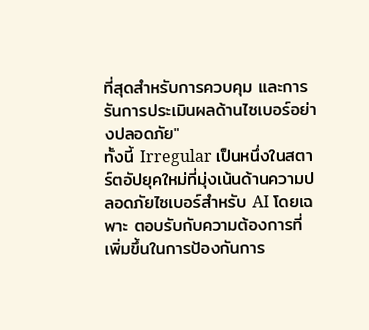ที่สุดสำหรับการควบคุม และการรันการประเมินผลด้านไซเบอร์อย่างปลอดภัย"
ทั้งนี้ Irregular เป็นหนึ่งในสตาร์ตอัปยุคใหม่ที่มุ่งเน้นด้านความปลอดภัยไซเบอร์สำหรับ AI โดยเฉพาะ ตอบรับกับความต้องการที่เพิ่มขึ้นในการป้องกันการ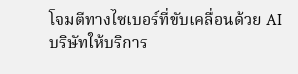โจมตีทางไซเบอร์ที่ขับเคลื่อนด้วย AI
บริษัทให้บริการ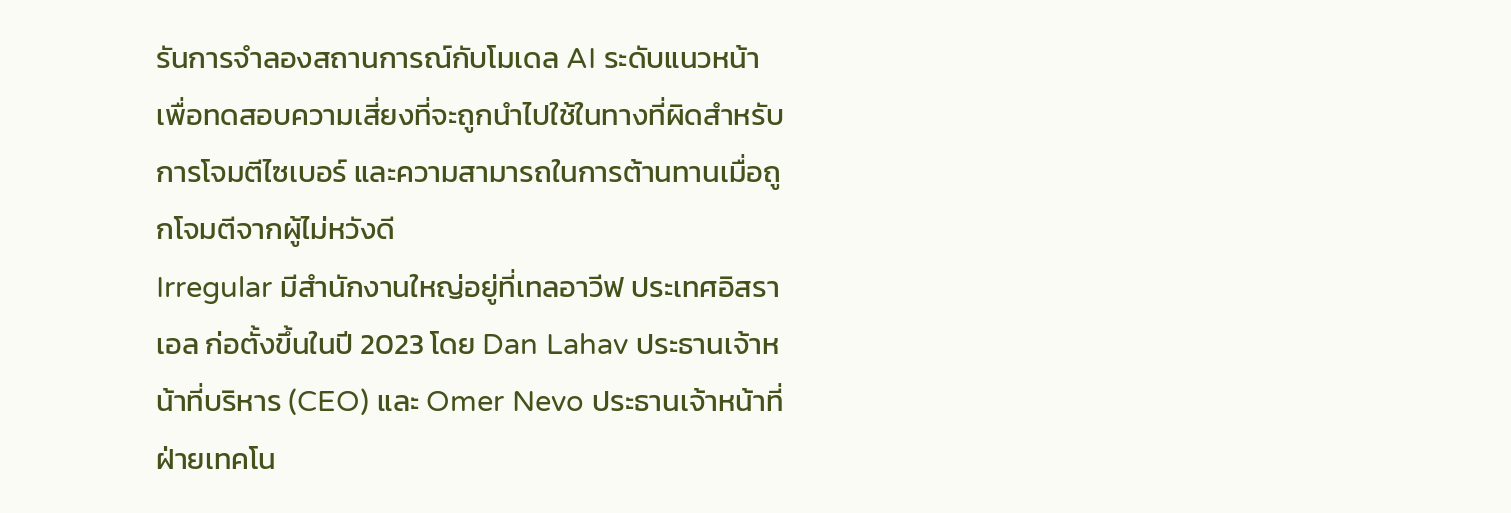รันการจำลองสถานการณ์กับโมเดล AI ระดับแนวหน้า เพื่อทดสอบความเสี่ยงที่จะถูกนำไปใช้ในทางที่ผิดสำหรับการโจมตีไซเบอร์ และความสามารถในการต้านทานเมื่อถูกโจมตีจากผู้ไม่หวังดี
Irregular มีสำนักงานใหญ่อยู่ที่เทลอาวีฟ ประเทศอิสราเอล ก่อตั้งขึ้นในปี 2023 โดย Dan Lahav ประธานเจ้าหน้าที่บริหาร (CEO) และ Omer Nevo ประธานเจ้าหน้าที่ฝ่ายเทคโน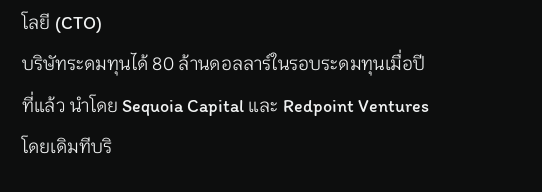โลยี (CTO)
บริษัทระดมทุนได้ 80 ล้านดอลลาร์ในรอบระดมทุนเมื่อปีที่แล้ว นำโดย Sequoia Capital และ Redpoint Ventures โดยเดิมทีบริ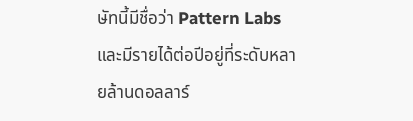ษัทนี้มีชื่อว่า Pattern Labs และมีรายได้ต่อปีอยู่ที่ระดับหลายล้านดอลลาร์